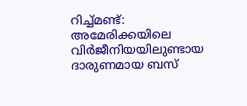റിച്ച്മണ്ട്: അമേരിക്കയിലെ വിർജീനിയയിലുണ്ടായ ദാരുണമായ ബസ്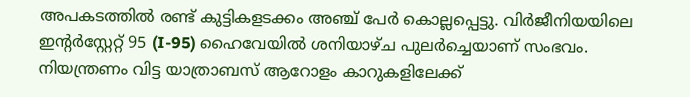അപകടത്തിൽ രണ്ട് കുട്ടികളടക്കം അഞ്ച് പേർ കൊല്ലപ്പെട്ടു. വിർജീനിയയിലെ ഇൻ്റർസ്റ്റേറ്റ് 95 (I-95) ഹൈവേയിൽ ശനിയാഴ്ച പുലർച്ചെയാണ് സംഭവം. നിയന്ത്രണം വിട്ട യാത്രാബസ് ആറോളം കാറുകളിലേക്ക്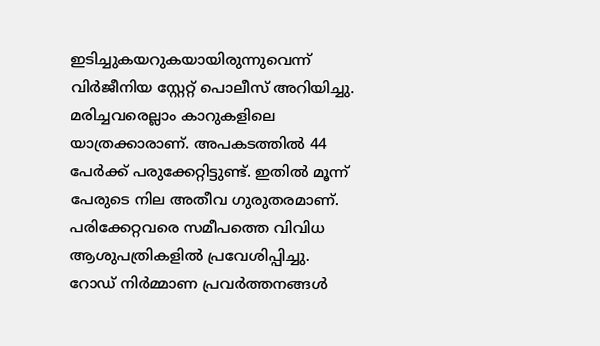ഇടിച്ചുകയറുകയായിരുന്നുവെന്ന് വിർജീനിയ സ്റ്റേറ്റ് പൊലീസ് അറിയിച്ചു. മരിച്ചവരെല്ലാം കാറുകളിലെ യാത്രക്കാരാണ്. അപകടത്തിൽ 44 പേർക്ക് പരുക്കേറ്റിട്ടുണ്ട്. ഇതിൽ മൂന്ന് പേരുടെ നില അതീവ ഗുരുതരമാണ്. പരിക്കേറ്റവരെ സമീപത്തെ വിവിധ ആശുപത്രികളിൽ പ്രവേശിപ്പിച്ചു.
റോഡ് നിർമ്മാണ പ്രവർത്തനങ്ങൾ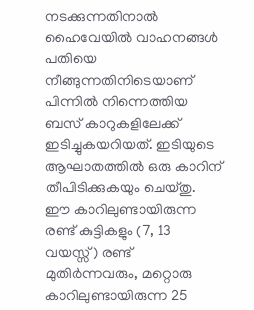നടക്കുന്നതിനാൽ ഹൈവേയിൽ വാഹനങ്ങൾ പതിയെ നീങ്ങുന്നതിനിടെയാണ് പിന്നിൽ നിന്നെത്തിയ ബസ് കാറുകളിലേക്ക് ഇടിച്ചുകയറിയത്. ഇടിയുടെ ആഘാതത്തിൽ ഒരു കാറിന് തീപിടിക്കുകയും ചെയ്തു. ഈ കാറിലുണ്ടായിരുന്ന രണ്ട് കുട്ടികളും (7, 13 വയസ്സ്) രണ്ട് മുതിർന്നവരും, മറ്റൊരു കാറിലുണ്ടായിരുന്ന 25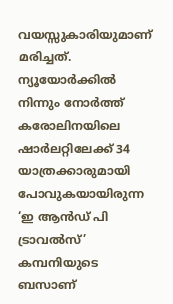വയസ്സുകാരിയുമാണ് മരിച്ചത്.
ന്യൂയോർക്കിൽ നിന്നും നോർത്ത് കരോലിനയിലെ ഷാർലറ്റിലേക്ക് 34 യാത്രക്കാരുമായി പോവുകയായിരുന്ന ‘ഇ ആൻഡ് പി ട്രാവൽസ്’ കമ്പനിയുടെ ബസാണ്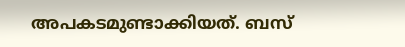അപകടമുണ്ടാക്കിയത്. ബസ്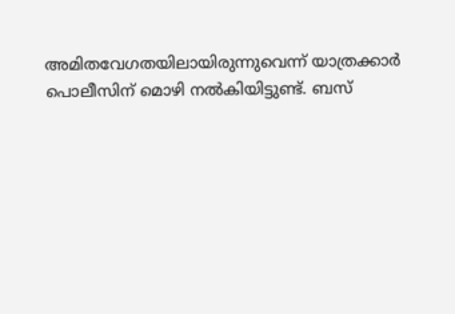അമിതവേഗതയിലായിരുന്നുവെന്ന് യാത്രക്കാർ പൊലീസിന് മൊഴി നൽകിയിട്ടുണ്ട്. ബസ്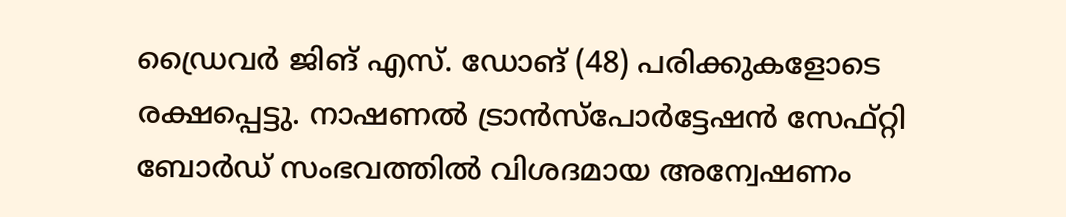ഡ്രൈവർ ജിങ് എസ്. ഡോങ് (48) പരിക്കുകളോടെ രക്ഷപ്പെട്ടു. നാഷണൽ ട്രാൻസ്പോർട്ടേഷൻ സേഫ്റ്റി ബോർഡ് സംഭവത്തിൽ വിശദമായ അന്വേഷണം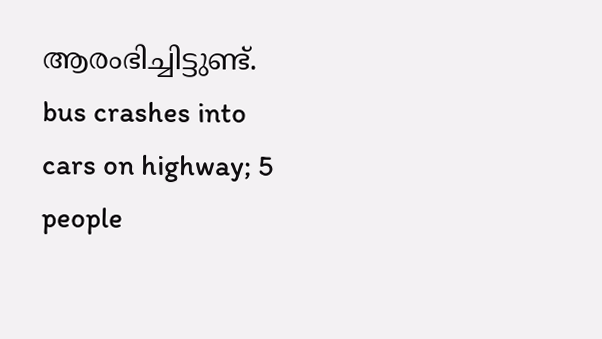ആരംഭിച്ചിട്ടുണ്ട്.
bus crashes into cars on highway; 5 people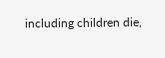including children die,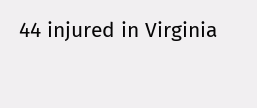44 injured in Virginia